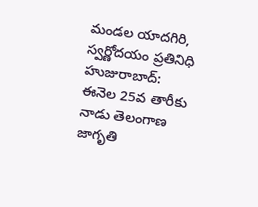మండల యాదగిరి, స్వర్ణోదయం ప్రతినిధి హుజురాబాద్: ఈనెల 25వ తారీకు నాడు తెలంగాణ జాగృతి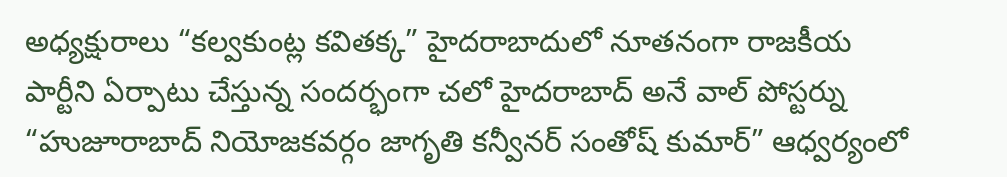అధ్యక్షురాలు “కల్వకుంట్ల కవితక్క” హైదరాబాదులో నూతనంగా రాజకీయ పార్టీని ఏర్పాటు చేస్తున్న సందర్భంగా చలో హైదరాబాద్ అనే వాల్ పోస్టర్ను “హుజూరాబాద్ నియోజకవర్గం జాగృతి కన్వీనర్ సంతోష్ కుమార్” ఆధ్వర్యంలో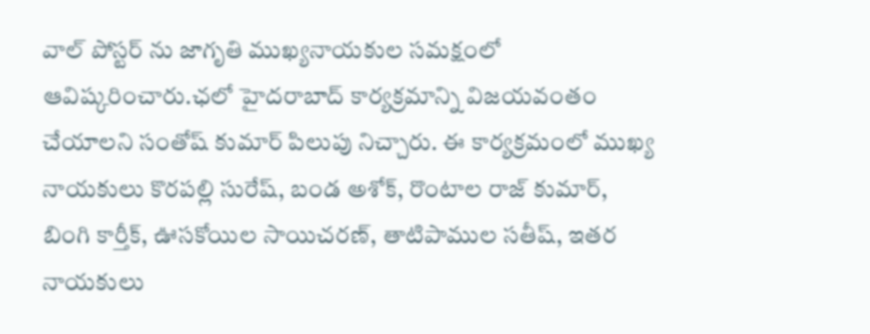వాల్ పోస్టర్ ను జాగృతి ముఖ్యనాయకుల సమక్షంలో ఆవిష్కరించారు.ఛలో హైదరాబాద్ కార్యక్రమాన్ని విజయవంతం చేయాలని సంతోష్ కుమార్ పిలుపు నిచ్చారు. ఈ కార్యక్రమంలో ముఖ్య నాయకులు కొరపల్లి సురేష్, బండ అశోక్, రొంటాల రాజ్ కుమార్, బింగి కార్తీక్, ఊసకోయిల సాయిచరణ్, తాటిపాముల సతీష్, ఇతర నాయకులు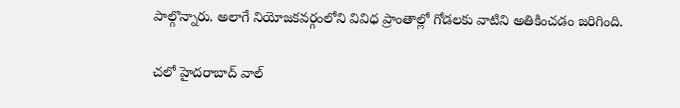పాల్గొన్నారు. అలాగే నియోజకవర్గంలోని వివిధ ప్రాంతాల్లో గోడలకు వాటిని అతికించడం జరిగింది.

చలో హైదరాబాద్ వాల్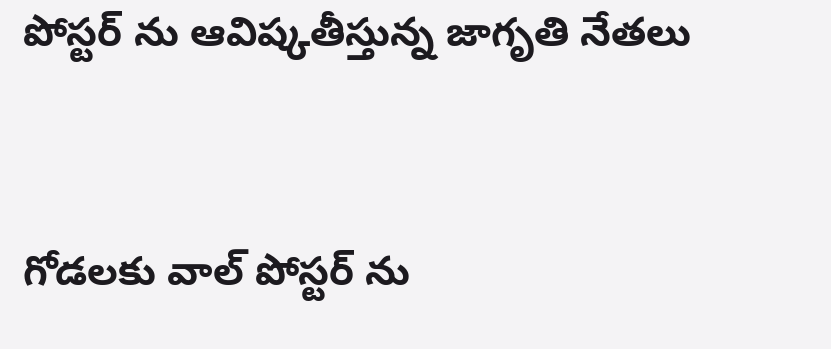పోస్టర్ ను ఆవిష్కతీస్తున్న జాగృతి నేతలు


గోడలకు వాల్ పోస్టర్ ను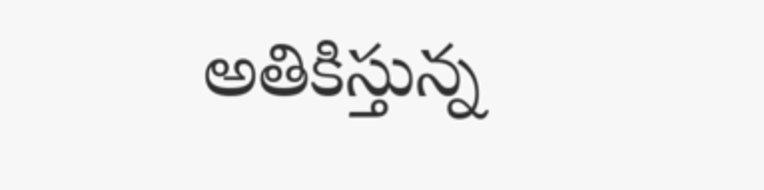అతికిస్తున్న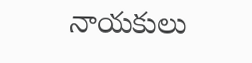నాయకులు